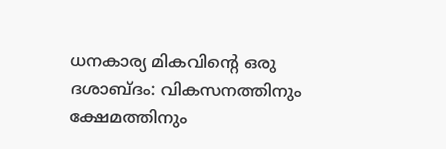ധനകാര്യ മികവിന്റെ ഒരു ദശാബ്ദം: വികസനത്തിനും ക്ഷേമത്തിനും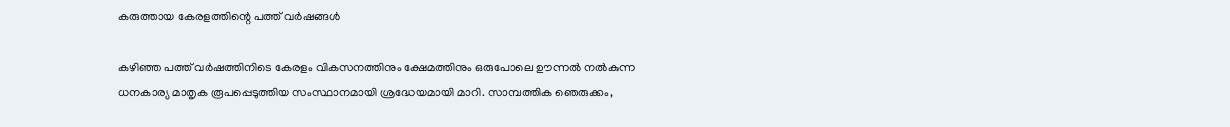കരുത്തായ കേരളത്തിന്റെ പത്ത് വർഷങ്ങൾ

കഴിഞ്ഞ പത്ത് വർഷത്തിനിടെ കേരളം വികസനത്തിനും ക്ഷേമത്തിനും ഒരുപോലെ ഊന്നൽ നൽകുന്ന ധനകാര്യ മാതൃക രൂപപ്പെടുത്തിയ സംസ്ഥാനമായി ശ്രദ്ധേയമായി മാറി. സാമ്പത്തിക ഞെരുക്കം,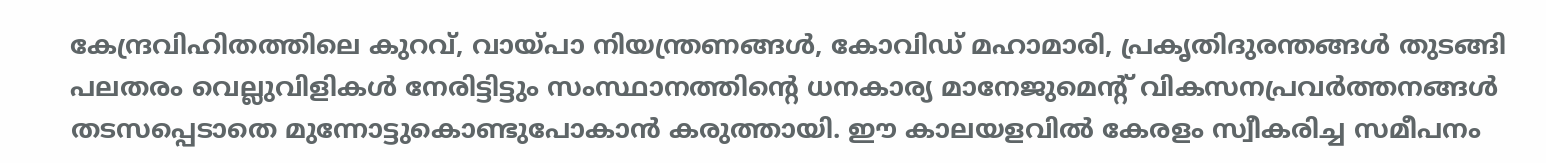കേന്ദ്രവിഹിതത്തിലെ കുറവ്, വായ്പാ നിയന്ത്രണങ്ങൾ, കോവിഡ് മഹാമാരി, പ്രകൃതിദുരന്തങ്ങൾ തുടങ്ങി പലതരം വെല്ലുവിളികൾ നേരിട്ടിട്ടും സംസ്ഥാനത്തിന്റെ ധനകാര്യ മാനേജുമെന്റ് വികസനപ്രവർത്തനങ്ങൾ തടസപ്പെടാതെ മുന്നോട്ടുകൊണ്ടുപോകാൻ കരുത്തായി. ഈ കാലയളവിൽ കേരളം സ്വീകരിച്ച സമീപനം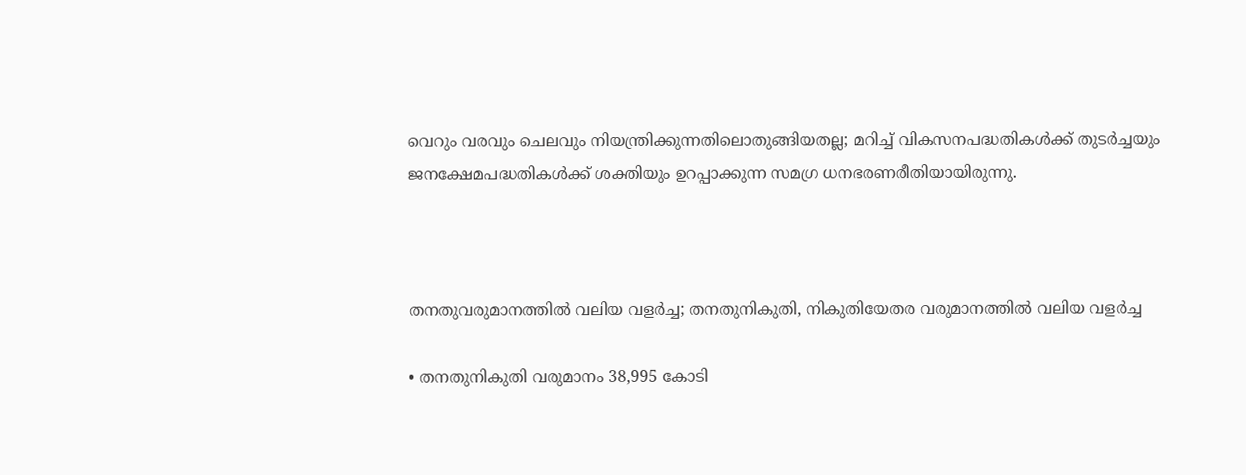വെറും വരവും ചെലവും നിയന്ത്രിക്കുന്നതിലൊതുങ്ങിയതല്ല; മറിച്ച് വികസനപദ്ധതികൾക്ക് തുടർച്ചയും ജനക്ഷേമപദ്ധതികൾക്ക് ശക്തിയും ഉറപ്പാക്കുന്ന സമഗ്ര ധനഭരണരീതിയായിരുന്നു.



തനതുവരുമാനത്തിൽ വലിയ വളർച്ച; തനതുനികുതി, നികുതിയേതര വരുമാനത്തിൽ വലിയ വളർച്ച

• തനതുനികുതി വരുമാനം 38,995 കോടി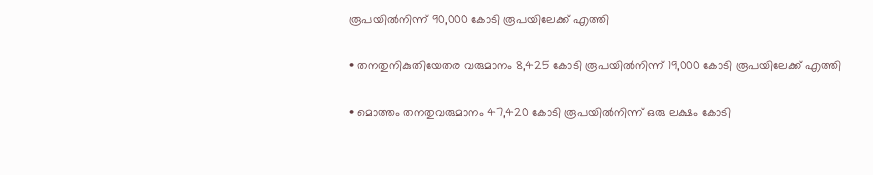രൂപയിൽനിന്ന് 90,000 കോടി രൂപയിലേക്ക് എത്തി

• തനതുനികുതിയേതര വരുമാനം 8,425 കോടി രൂപയിൽനിന്ന് 19,000 കോടി രൂപയിലേക്ക് എത്തി

• മൊത്തം തനതുവരുമാനം 47,420 കോടി രൂപയിൽനിന്ന് ഒരു ലക്ഷം കോടി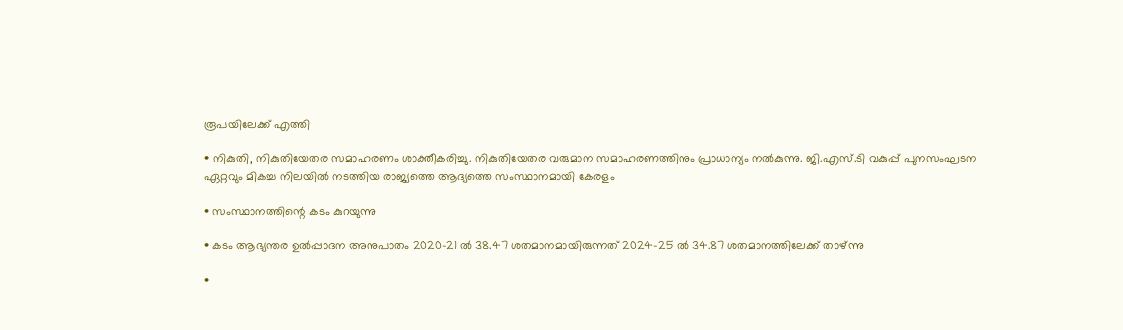രൂപയിലേക്ക് എത്തി

• നികുതി, നികുതിയേതര സമാഹരണം ശാക്തീകരിച്ചു. നികുതിയേതര വരുമാന സമാഹരണത്തിനും പ്രാധാന്യം നൽകുന്നു. ജി.എസ്.ടി വകുപ്പ് പുനസംഘടന ഏറ്റവും മികച്ച നിലയിൽ നടത്തിയ രാജ്യത്തെ ആദ്യത്തെ സംസ്ഥാനമായി കേരളം

• സംസ്ഥാനത്തിന്റെ കടം കുറയുന്നു

• കടം ആഭ്യന്തര ഉൽപ്പാദന അനുപാതം 2020-21 ൽ 38.47 ശതമാനമായിരുന്നത് 2024-25 ൽ 34.87 ശതമാനത്തിലേക്ക് താഴ്ന്നു

•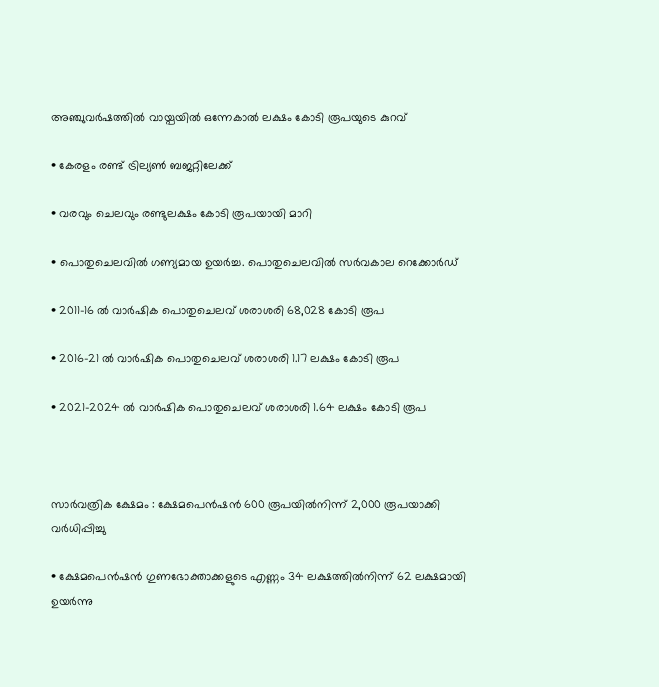അഞ്ചുവർഷത്തിൽ വായ്പയിൽ ഒന്നേകാൽ ലക്ഷം കോടി രൂപയുടെ കുറവ്

• കേരളം രണ്ട് ട്രില്യൺ ബജറ്റിലേക്ക്

• വരവും ചെലവും രണ്ടുലക്ഷം കോടി രൂപയായി മാറി

• പൊതുചെലവിൽ ഗണ്യമായ ഉയർച്ച. പൊതുചെലവിൽ സർവകാല റെക്കോർഡ്

• 2011-16 ൽ വാർഷിക പൊതുചെലവ് ശരാശരി 68,028 കോടി രൂപ

• 2016-21 ൽ വാർഷിക പൊതുചെലവ് ശരാശരി 1.17 ലക്ഷം കോടി രൂപ

• 2021-2024 ൽ വാർഷിക പൊതുചെലവ് ശരാശരി 1.64 ലക്ഷം കോടി രൂപ



സാർവത്രിക ക്ഷേമം : ക്ഷേമപെൻഷൻ 600 രൂപയിൽനിന്ന് 2,000 രൂപയാക്കി വർധിപ്പിച്ചു

• ക്ഷേമപെൻഷൻ ഗുണഭോക്താക്കളുടെ എണ്ണം 34 ലക്ഷത്തിൽനിന്ന് 62 ലക്ഷമായി ഉയർന്നു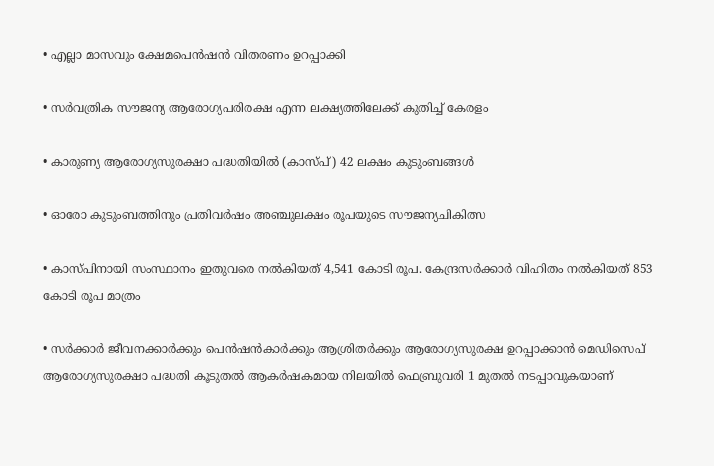• എല്ലാ മാസവും ക്ഷേമപെൻഷൻ വിതരണം ഉറപ്പാക്കി

• സർവത്രിക സൗജന്യ ആരോഗ്യപരിരക്ഷ എന്ന ലക്ഷ്യത്തിലേക്ക് കുതിച്ച് കേരളം

• കാരുണ്യ ആരോഗ്യസുരക്ഷാ പദ്ധതിയിൽ (കാസ്പ്) 42 ലക്ഷം കുടുംബങ്ങൾ

• ഓരോ കുടുംബത്തിനും പ്രതിവർഷം അഞ്ചുലക്ഷം രൂപയുടെ സൗജന്യചികിത്സ

• കാസ്പിനായി സംസ്ഥാനം ഇതുവരെ നൽകിയത് 4,541 കോടി രൂപ. കേന്ദ്രസർക്കാർ വിഹിതം നൽകിയത് 853 കോടി രൂപ മാത്രം

• സർക്കാർ ജീവനക്കാർക്കും പെൻഷൻകാർക്കും ആശ്രിതർക്കും ആരോഗ്യസുരക്ഷ ഉറപ്പാക്കാൻ മെഡിസെപ് ആരോഗ്യസുരക്ഷാ പദ്ധതി കൂടുതൽ ആകർഷകമായ നിലയിൽ ഫെബ്രുവരി 1 മുതൽ നടപ്പാവുകയാണ്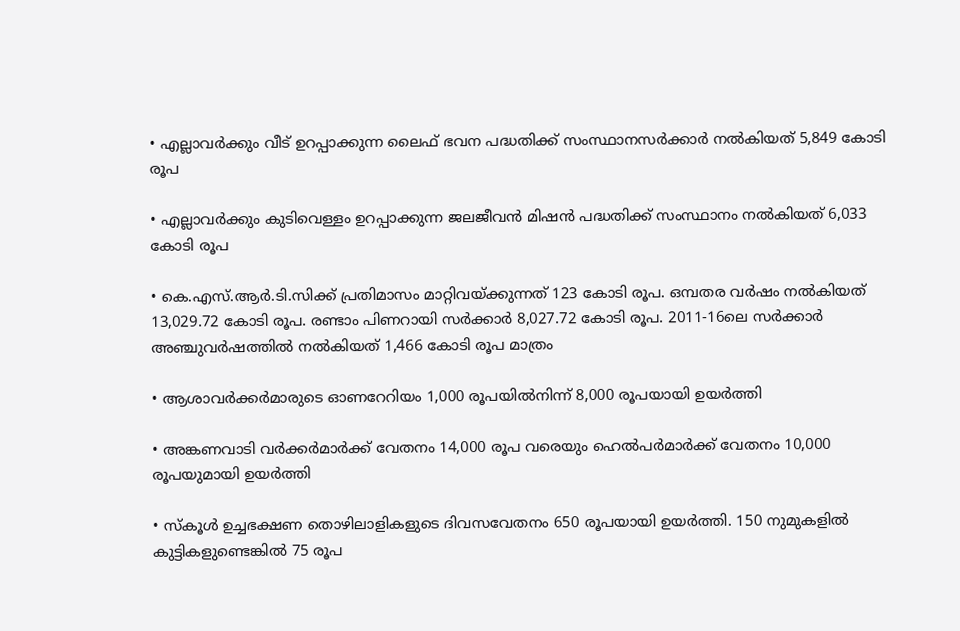• എല്ലാവർക്കും വീട് ഉറപ്പാക്കുന്ന ലൈഫ് ഭവന പദ്ധതിക്ക് സംസ്ഥാനസർക്കാർ നൽകിയത് 5,849 കോടി രൂപ

• എല്ലാവർക്കും കുടിവെള്ളം ഉറപ്പാക്കുന്ന ജലജീവൻ മിഷൻ പദ്ധതിക്ക് സംസ്ഥാനം നൽകിയത് 6,033 കോടി രൂപ

• കെ.എസ്.ആർ.ടി.സിക്ക് പ്രതിമാസം മാറ്റിവയ്ക്കുന്നത് 123 കോടി രൂപ. ഒമ്പതര വർഷം നൽകിയത് 13,029.72 കോടി രൂപ. രണ്ടാം പിണറായി സർക്കാർ 8,027.72 കോടി രൂപ. 2011-16ലെ സർക്കാർ അഞ്ചുവർഷത്തിൽ നൽകിയത് 1,466 കോടി രൂപ മാത്രം

• ആശാവർക്കർമാരുടെ ഓണറേറിയം 1,000 രൂപയിൽനിന്ന് 8,000 രൂപയായി ഉയർത്തി

• അങ്കണവാടി വർക്കർമാർക്ക് വേതനം 14,000 രൂപ വരെയും ഹെൽപർമാർക്ക് വേതനം 10,000 രൂപയുമായി ഉയർത്തി

• സ്കൂൾ ഉച്ചഭക്ഷണ തൊഴിലാളികളുടെ ദിവസവേതനം 650 രൂപയായി ഉയർത്തി. 150 നുമുകളിൽ കുട്ടികളുണ്ടെങ്കിൽ 75 രൂപ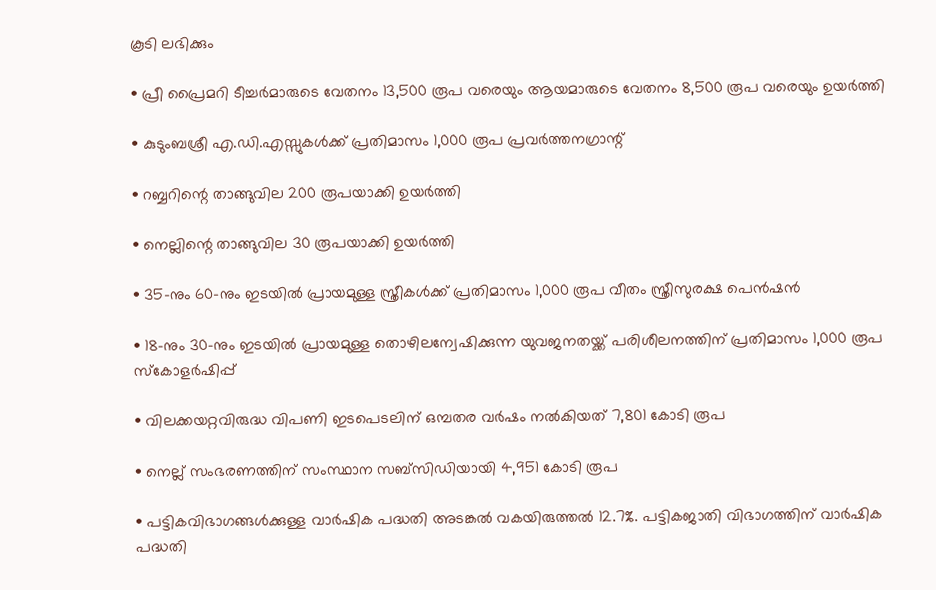കൂടി ലഭിക്കും

• പ്രീ പ്രൈമറി ടീച്ചർമാരുടെ വേതനം 13,500 രൂപ വരെയും ആയമാരുടെ വേതനം 8,500 രൂപ വരെയും ഉയർത്തി

• കുടുംബശ്രീ എ.ഡി.എസ്സുകൾക്ക് പ്രതിമാസം 1,000 രൂപ പ്രവർത്തനഗ്രാന്റ്

• റബ്ബറിന്റെ താങ്ങുവില 200 രൂപയാക്കി ഉയർത്തി

• നെല്ലിന്റെ താങ്ങുവില 30 രൂപയാക്കി ഉയർത്തി

• 35-നും 60-നും ഇടയിൽ പ്രായമുള്ള സ്ത്രീകൾക്ക് പ്രതിമാസം 1,000 രൂപ വീതം സ്ത്രീസുരക്ഷ പെൻഷൻ

• 18-നും 30-നും ഇടയിൽ പ്രായമുള്ള തൊഴിലന്വേഷിക്കുന്ന യുവജനതയ്ക്ക് പരിശീലനത്തിന് പ്രതിമാസം 1,000 രൂപ സ്കോളർഷിപ്പ്

• വിലക്കയറ്റവിരുദ്ധ വിപണി ഇടപെടലിന് ഒമ്പതര വർഷം നൽകിയത് 7,801 കോടി രൂപ

• നെല്ല് സംഭരണത്തിന് സംസ്ഥാന സബ്സിഡിയായി 4,951 കോടി രൂപ

• പട്ടികവിഭാഗങ്ങൾക്കുള്ള വാർഷിക പദ്ധതി അടങ്കൽ വകയിരുത്തൽ 12.7%. പട്ടികജാതി വിഭാഗത്തിന് വാർഷിക പദ്ധതി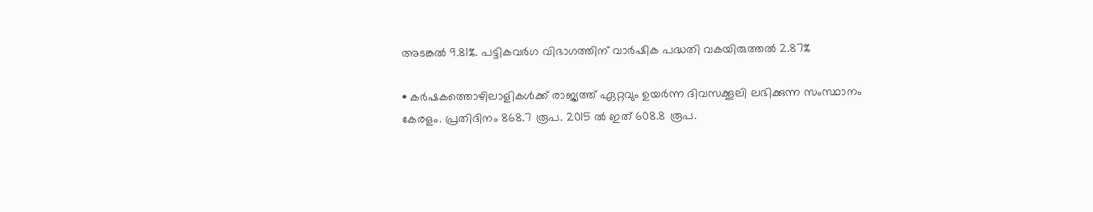അടങ്കൽ 9.81%. പട്ടികവർഗ വിഭാഗത്തിന് വാർഷിക പദ്ധതി വകയിരുത്തൽ 2.87%

• കർഷകത്തൊഴിലാളികൾക്ക് രാജ്യത്ത് ഏറ്റവും ഉയർന്ന ദിവസക്കൂലി ലഭിക്കുന്ന സംസ്ഥാനം കേരളം. പ്രതിദിനം 868.7 രൂപ. 2015 ൽ ഇത് 608.8 രൂപ.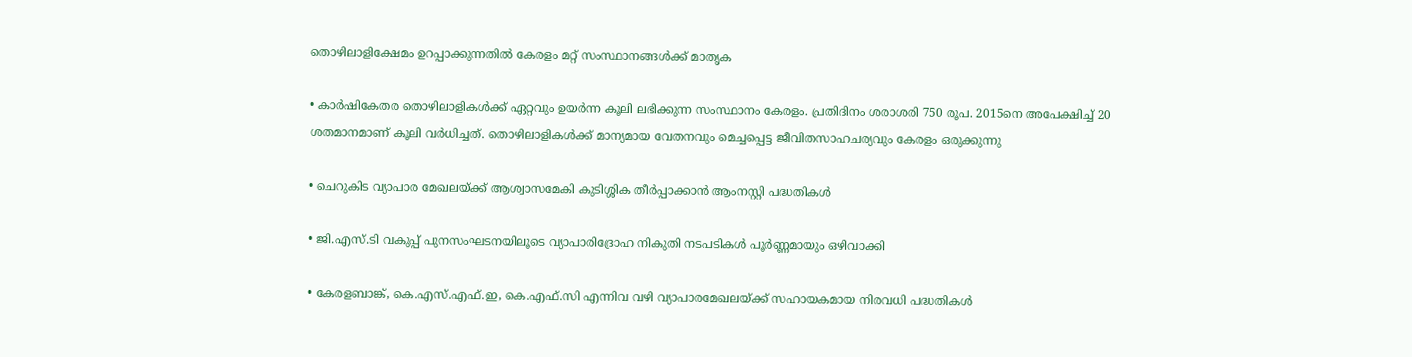തൊഴിലാളിക്ഷേമം ഉറപ്പാക്കുന്നതിൽ കേരളം മറ്റ് സംസ്ഥാനങ്ങൾക്ക് മാതൃക

• കാർഷികേതര തൊഴിലാളികൾക്ക് ഏറ്റവും ഉയർന്ന കൂലി ലഭിക്കുന്ന സംസ്ഥാനം കേരളം. പ്രതിദിനം ശരാശരി 750 രൂപ. 2015നെ അപേക്ഷിച്ച് 20 ശതമാനമാണ് കൂലി വർധിച്ചത്. തൊഴിലാളികൾക്ക് മാന്യമായ വേതനവും മെച്ചപ്പെട്ട ജീവിതസാഹചര്യവും കേരളം ഒരുക്കുന്നു

• ചെറുകിട വ്യാപാര മേഖലയ്ക്ക് ആശ്വാസമേകി കുടിശ്ശിക തീർപ്പാക്കാൻ ആംനസ്റ്റി പദ്ധതികൾ

• ജി.എസ്.ടി വകുപ്പ് പുനസംഘടനയിലൂടെ വ്യാപാരിദ്രോഹ നികുതി നടപടികൾ പൂർണ്ണമായും ഒഴിവാക്കി

• കേരളബാങ്ക്, കെ.എസ്.എഫ്.ഇ, കെ.എഫ്.സി എന്നിവ വഴി വ്യാപാരമേഖലയ്ക്ക് സഹായകമായ നിരവധി പദ്ധതികൾ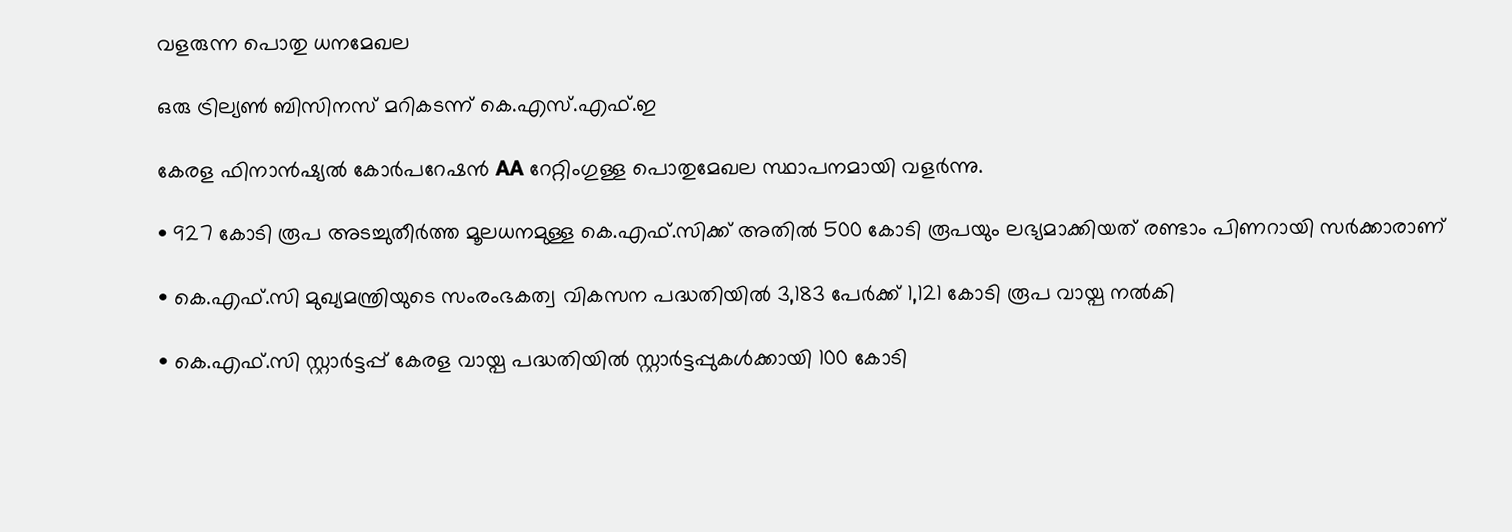വളരുന്ന പൊതു ധനമേഖല

ഒരു ട്രില്യൺ ബിസിനസ് മറികടന്ന് കെ.എസ്.എഫ്.ഇ

കേരള ഫിനാൻഷ്യൽ കോർപറേഷൻ AA റേറ്റിംഗുള്ള പൊതുമേഖല സ്ഥാപനമായി വളർന്നു.

• 927 കോടി രൂപ അടച്ചുതീർത്ത മൂലധനമുള്ള കെ.എഫ്.സിക്ക് അതിൽ 500 കോടി രൂപയും ലഭ്യമാക്കിയത് രണ്ടാം പിണറായി സർക്കാരാണ്

• കെ.എഫ്.സി മുഖ്യമന്ത്രിയുടെ സംരംഭകത്വ വികസന പദ്ധതിയിൽ 3,183 പേർക്ക് 1,121 കോടി രൂപ വായ്പ നൽകി

• കെ.എഫ്.സി സ്റ്റാർട്ടപ്പ് കേരള വായ്പ പദ്ധതിയിൽ സ്റ്റാർട്ടപ്പുകൾക്കായി 100 കോടി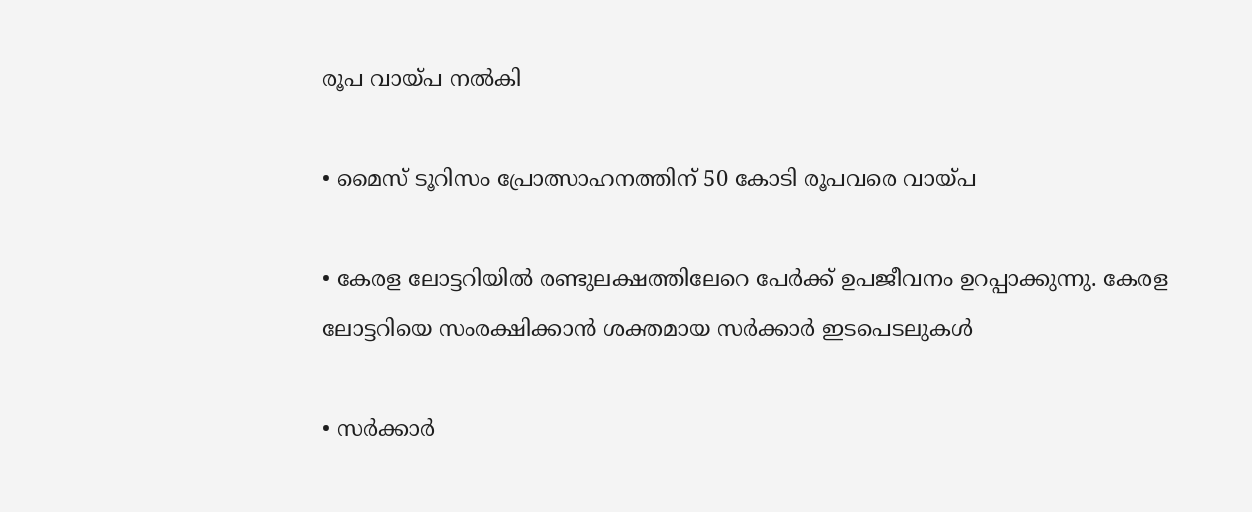രൂപ വായ്പ നൽകി

• മൈസ് ടൂറിസം പ്രോത്സാഹനത്തിന് 50 കോടി രൂപവരെ വായ്പ

• കേരള ലോട്ടറിയിൽ രണ്ടുലക്ഷത്തിലേറെ പേർക്ക് ഉപജീവനം ഉറപ്പാക്കുന്നു. കേരള ലോട്ടറിയെ സംരക്ഷിക്കാൻ ശക്തമായ സർക്കാർ ഇടപെടലുകൾ

• സർക്കാർ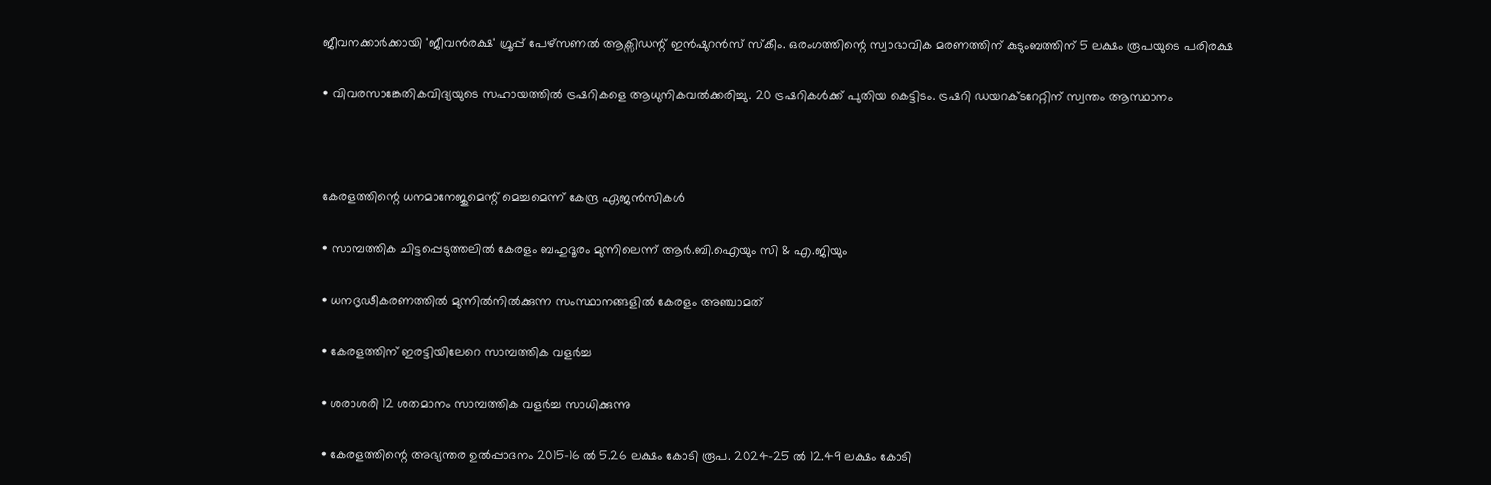ജീവനക്കാർക്കായി 'ജീവൻരക്ഷ' ഗ്രൂപ്പ് പേഴ്സണൽ ആക്സിഡന്റ് ഇൻഷുറൻസ് സ്കീം. ഒരംഗത്തിന്റെ സ്വാഭാവിക മരണത്തിന് കുടുംബത്തിന് 5 ലക്ഷം രൂപയുടെ പരിരക്ഷ

• വിവരസാങ്കേതികവിദ്യയുടെ സഹായത്തിൽ ട്രഷറികളെ ആധുനികവൽക്കരിച്ചു. 20 ട്രഷറികൾക്ക് പുതിയ കെട്ടിടം. ട്രഷറി ഡയറക്ടറേറ്റിന് സ്വന്തം ആസ്ഥാനം



കേരളത്തിന്റെ ധനമാനേജുമെന്റ് മെച്ചമെന്ന് കേന്ദ്ര ഏജൻസികൾ

• സാമ്പത്തിക ചിട്ടപ്പെടുത്തലിൽ കേരളം ബഹുദൂരം മുന്നിലെന്ന് ആർ.ബി.ഐയും സി & എ.ജിയും

• ധനദൃഢീകരണത്തിൽ മുന്നിൽനിൽക്കുന്ന സംസ്ഥാനങ്ങളിൽ കേരളം അഞ്ചാമത്

• കേരളത്തിന് ഇരട്ടിയിലേറെ സാമ്പത്തിക വളർച്ച

• ശരാശരി 12 ശതമാനം സാമ്പത്തിക വളർച്ച സാധിക്കുന്നു

• കേരളത്തിന്റെ അഭ്യന്തര ഉൽപ്പാദനം 2015-16 ൽ 5.26 ലക്ഷം കോടി രൂപ. 2024-25 ൽ 12.49 ലക്ഷം കോടി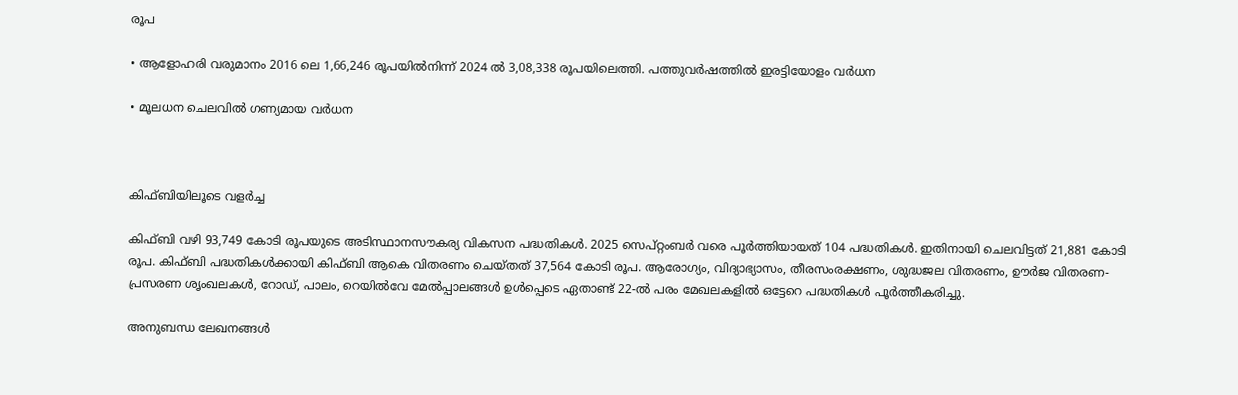രൂപ

• ആളോഹരി വരുമാനം 2016 ലെ 1,66,246 രൂപയിൽനിന്ന് 2024 ൽ 3,08,338 രൂപയിലെത്തി. പത്തുവർഷത്തിൽ ഇരട്ടിയോളം വർധന

• മൂലധന ചെലവിൽ ഗണ്യമായ വർധന



കിഫ്ബിയിലൂടെ വളർച്ച

കിഫ്ബി വഴി 93,749 കോടി രൂപയുടെ അടിസ്ഥാനസൗകര്യ വികസന പദ്ധതികൾ. 2025 സെപ്റ്റംബർ വരെ പൂർത്തിയായത് 104 പദ്ധതികൾ. ഇതിനായി ചെലവിട്ടത് 21,881 കോടി രൂപ. കിഫ്ബി പദ്ധതികൾക്കായി കിഫ്ബി ആകെ വിതരണം ചെയ്തത് 37,564 കോടി രൂപ. ആരോഗ്യം, വിദ്യാഭ്യാസം, തീരസംരക്ഷണം, ശുദ്ധജല വിതരണം, ഊർജ വിതരണ-പ്രസരണ ശൃംഖലകൾ, റോഡ്, പാലം, റെയിൽവേ മേൽപ്പാലങ്ങൾ ഉൾപ്പെടെ ഏതാണ്ട് 22-ൽ പരം മേഖലകളിൽ ഒട്ടേറെ പദ്ധതികൾ പൂർത്തീകരിച്ചു.

അനുബന്ധ ലേഖനങ്ങൾ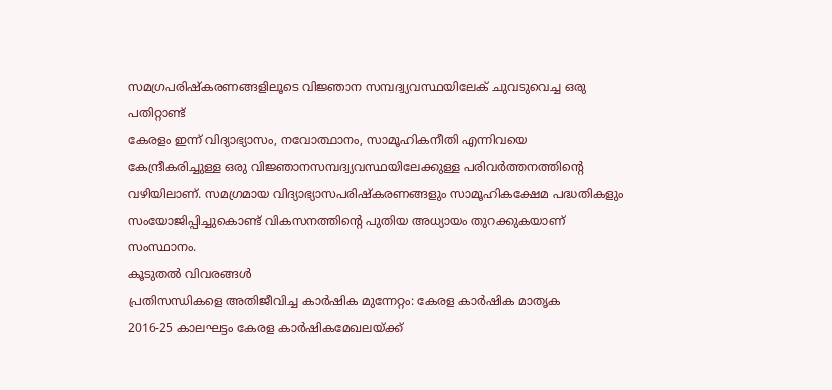സമഗ്രപരിഷ്‌കരണങ്ങളിലൂടെ വിജ്ഞാന സമ്പദ്വ്യവസ്ഥയിലേക് ചുവടുവെച്ച ഒരു പതിറ്റാണ്ട്
കേരളം ഇന്ന് വിദ്യാഭ്യാസം, നവോത്ഥാനം, സാമൂഹികനീതി എന്നിവയെ കേന്ദ്രീകരിച്ചുള്ള ഒരു വിജ്ഞാനസമ്പദ്വ്യവസ്ഥയിലേക്കുള്ള പരിവർത്തനത്തിന്റെ വഴിയിലാണ്. സമഗ്രമായ വിദ്യാഭ്യാസപരിഷ്‌കരണങ്ങളും സാമൂഹികക്ഷേമ പദ്ധതികളും സംയോജിപ്പിച്ചുകൊണ്ട് വികസനത്തിന്റെ പുതിയ അധ്യായം തുറക്കുകയാണ് സംസ്ഥാനം.
കൂടുതൽ വിവരങ്ങൾ
പ്രതിസന്ധികളെ അതിജീവിച്ച കാർഷിക മുന്നേറ്റം: കേരള കാർഷിക മാതൃക
2016-25 കാലഘട്ടം കേരള കാർഷികമേഖലയ്ക്ക്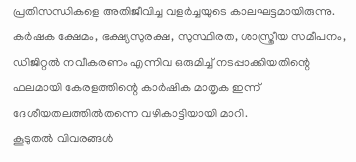പ്രതിസന്ധികളെ അതിജീവിച്ച വളർച്ചയുടെ കാലഘട്ടമായിരുന്നു. കർഷക ക്ഷേമം, ഭക്ഷ്യസുരക്ഷ, സുസ്ഥിരത, ശാസ്ത്രീയ സമീപനം, ഡിജിറ്റൽ നവീകരണം എന്നിവ ഒരുമിച്ച് നടപ്പാക്കിയതിന്റെ ഫലമായി കേരളത്തിന്റെ കാർഷിക മാതൃക ഇന്ന് ദേശീയതലത്തിൽതന്നെ വഴികാട്ടിയായി മാറി.
കൂടുതൽ വിവരങ്ങൾ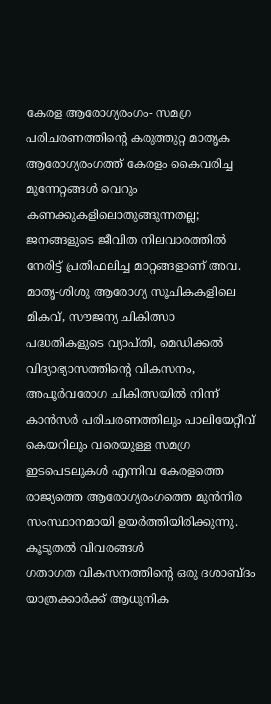കേരള ആരോഗ്യരംഗം- സമഗ്ര പരിചരണത്തിന്റെ കരുത്തുറ്റ മാതൃക
ആരോഗ്യരംഗത്ത് കേരളം കൈവരിച്ച മുന്നേറ്റങ്ങൾ വെറും കണക്കുകളിലൊതുങ്ങുന്നതല്ല; ജനങ്ങളുടെ ജീവിത നിലവാരത്തിൽ നേരിട്ട് പ്രതിഫലിച്ച മാറ്റങ്ങളാണ് അവ. മാതൃ-ശിശു ആരോഗ്യ സൂചികകളിലെ മികവ്, സൗജന്യ ചികിത്സാ പദ്ധതികളുടെ വ്യാപ്തി, മെഡിക്കൽ വിദ്യാഭ്യാസത്തിന്റെ വികസനം, അപൂർവരോഗ ചികിത്സയിൽ നിന്ന് കാൻസർ പരിചരണത്തിലും പാലിയേറ്റീവ് കെയറിലും വരെയുള്ള സമഗ്ര ഇടപെടലുകൾ എന്നിവ കേരളത്തെ രാജ്യത്തെ ആരോഗ്യരംഗത്തെ മുൻനിര സംസ്ഥാനമായി ഉയർത്തിയിരിക്കുന്നു.
കൂടുതൽ വിവരങ്ങൾ
ഗതാഗത വികസനത്തിന്റെ ഒരു ദശാബ്ദം
യാത്രക്കാർക്ക് ആധുനിക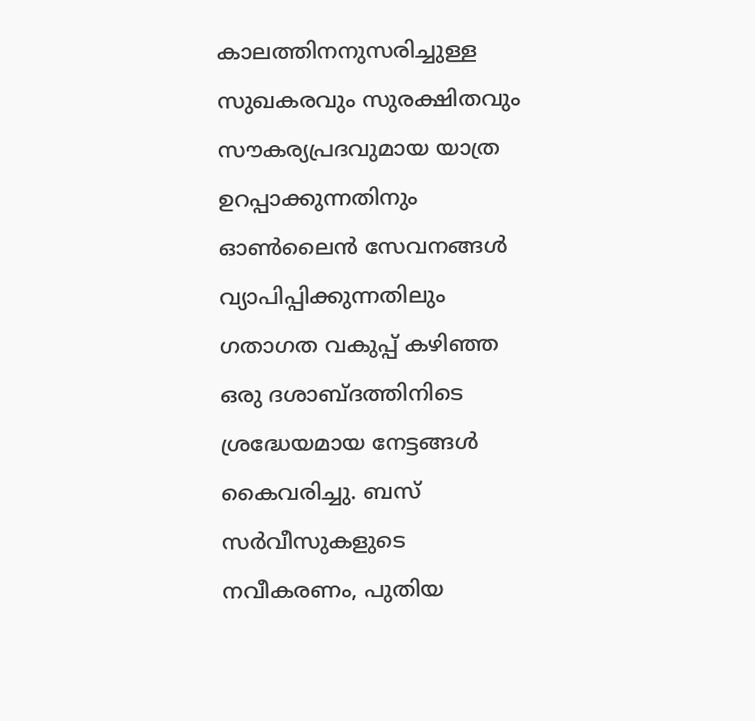കാലത്തിനനുസരിച്ചുള്ള സുഖകരവും സുരക്ഷിതവും സൗകര്യപ്രദവുമായ യാത്ര ഉറപ്പാക്കുന്നതിനും ഓൺലൈൻ സേവനങ്ങൾ വ്യാപിപ്പിക്കുന്നതിലും ഗതാഗത വകുപ്പ് കഴിഞ്ഞ ഒരു ദശാബ്ദത്തിനിടെ ശ്രദ്ധേയമായ നേട്ടങ്ങൾ കൈവരിച്ചു. ബസ് സർവീസുകളുടെ നവീകരണം, പുതിയ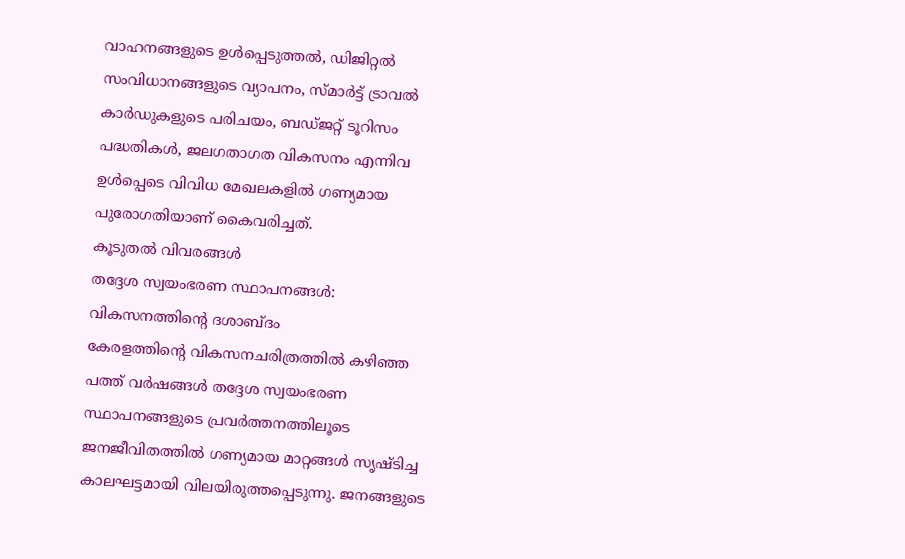വാഹനങ്ങളുടെ ഉൾപ്പെടുത്തൽ, ഡിജിറ്റൽ സംവിധാനങ്ങളുടെ വ്യാപനം, സ്മാർട്ട് ട്രാവൽ കാർഡുകളുടെ പരിചയം, ബഡ്ജറ്റ് ടൂറിസം പദ്ധതികൾ, ജലഗതാഗത വികസനം എന്നിവ ഉൾപ്പെടെ വിവിധ മേഖലകളിൽ ഗണ്യമായ പുരോഗതിയാണ് കൈവരിച്ചത്.
കൂടുതൽ വിവരങ്ങൾ
തദ്ദേശ സ്വയംഭരണ സ്ഥാപനങ്ങൾ:  വികസനത്തിന്റെ ദശാബ്ദം
കേരളത്തിന്റെ വികസനചരിത്രത്തിൽ കഴിഞ്ഞ പത്ത് വർഷങ്ങൾ തദ്ദേശ സ്വയംഭരണ സ്ഥാപനങ്ങളുടെ പ്രവർത്തനത്തിലൂടെ ജനജീവിതത്തിൽ ഗണ്യമായ മാറ്റങ്ങൾ സൃഷ്ടിച്ച കാലഘട്ടമായി വിലയിരുത്തപ്പെടുന്നു. ജനങ്ങളുടെ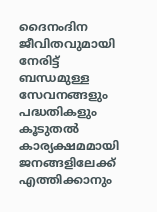ദൈനംദിന ജീവിതവുമായി നേരിട്ട് ബന്ധമുള്ള സേവനങ്ങളും പദ്ധതികളും കൂടുതൽ കാര്യക്ഷമമായി ജനങ്ങളിലേക്ക് എത്തിക്കാനും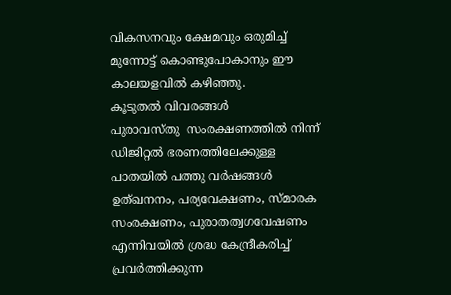വികസനവും ക്ഷേമവും ഒരുമിച്ച് മുന്നോട്ട് കൊണ്ടുപോകാനും ഈ കാലയളവിൽ കഴിഞ്ഞു.
കൂടുതൽ വിവരങ്ങൾ
പുരാവസ്തു  സംരക്ഷണത്തിൽ നിന്ന് ഡിജിറ്റൽ ഭരണത്തിലേക്കുള്ള പാതയിൽ പത്തു വർഷങ്ങൾ
ഉത്ഖനനം, പര്യവേക്ഷണം, സ്മാരക സംരക്ഷണം, പുരാതത്വഗവേഷണം എന്നിവയിൽ ശ്രദ്ധ കേന്ദ്രീകരിച്ച് പ്രവർത്തിക്കുന്ന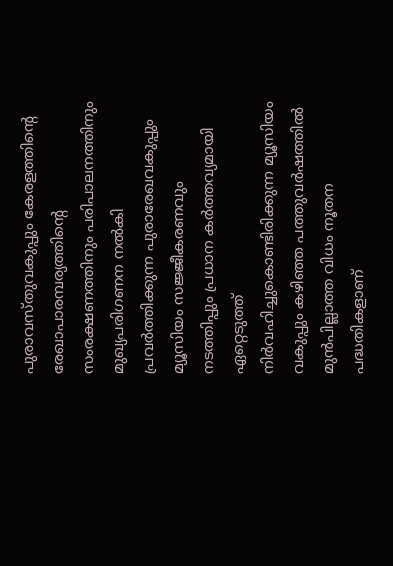പുരാവസ്തുവകുപ്പും കേരളത്തിന്റെ രേഖാപാരമ്പര്യത്തിന്റെ സംരക്ഷണത്തിനും പരിപാലനത്തിനും മുഖ്യപരിഗണന നൽകി പ്രവർത്തിക്കുന്ന പുരാരേഖവകുപ്പും മ്യൂസിയം സജ്ജീകരണവും നടത്തിപ്പും പ്രധാന കർത്തവ്യമായി ഏറ്റെടുത്ത് നിർവഹിച്ചുകൊണ്ടിരിക്കുന്ന മ്യൂസിയം വകുപ്പും കഴിഞ്ഞ പത്തുവർഷത്തിൽ മുൻപില്ലാത്ത വിധം നൂതന പദ്ധതികളാണ്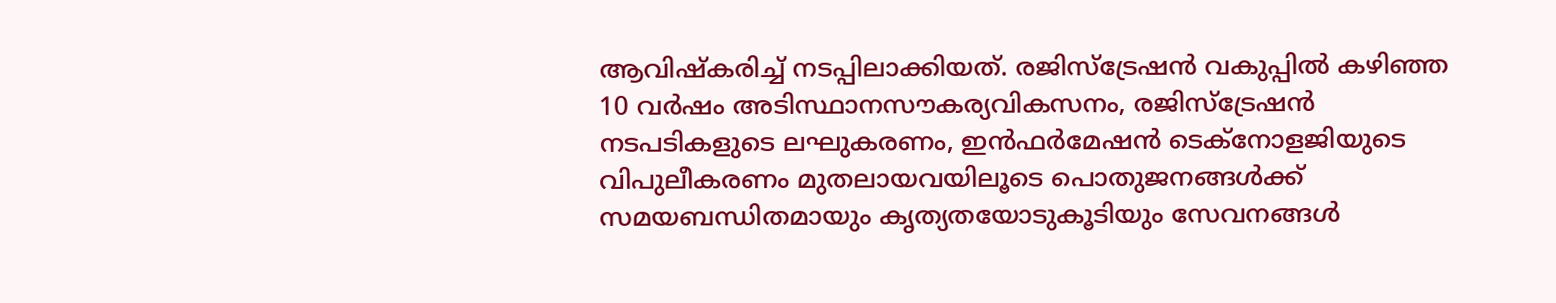ആവിഷ്‌കരിച്ച് നടപ്പിലാക്കിയത്. രജിസ്‌ട്രേഷൻ വകുപ്പിൽ കഴിഞ്ഞ 10 വർഷം അടിസ്ഥാനസൗകര്യവികസനം, രജിസ്‌ട്രേഷൻ നടപടികളുടെ ലഘുകരണം, ഇൻഫർമേഷൻ ടെക്‌നോളജിയുടെ വിപുലീകരണം മുതലായവയിലൂടെ പൊതുജനങ്ങൾക്ക് സമയബന്ധിതമായും കൃത്യതയോടുകൂടിയും സേവനങ്ങൾ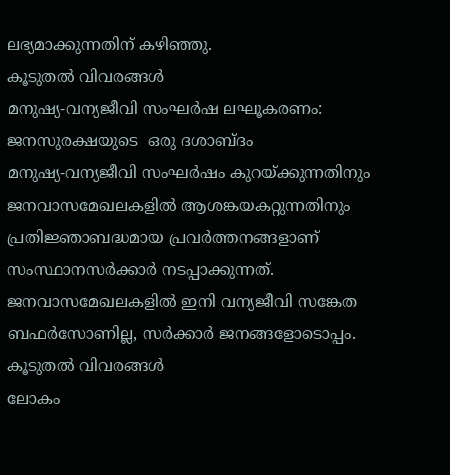ലഭ്യമാക്കുന്നതിന് കഴിഞ്ഞു.
കൂടുതൽ വിവരങ്ങൾ
മനുഷ്യ-വന്യജീവി സംഘർഷ ലഘൂകരണം: ജനസുരക്ഷയുടെ  ഒരു ദശാബ്ദം
മനുഷ്യ-വന്യജീവി സംഘർഷം കുറയ്ക്കുന്നതിനും ജനവാസമേഖലകളിൽ ആശങ്കയകറ്റുന്നതിനും പ്രതിജ്ഞാബദ്ധമായ പ്രവർത്തനങ്ങളാണ് സംസ്ഥാനസർക്കാർ നടപ്പാക്കുന്നത്. ജനവാസമേഖലകളിൽ ഇനി വന്യജീവി സങ്കേത ബഫർസോണില്ല, സർക്കാർ ജനങ്ങളോടൊപ്പം.
കൂടുതൽ വിവരങ്ങൾ
ലോകം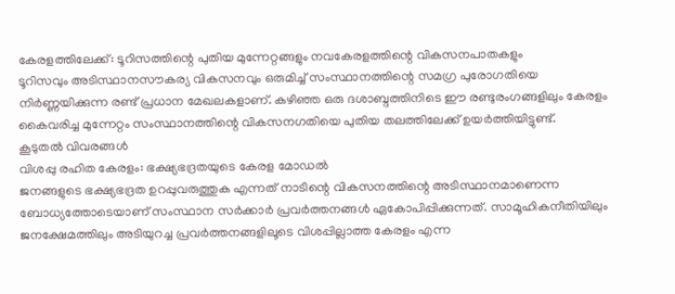കേരളത്തിലേക്ക്: ടൂറിസത്തിന്റെ പുതിയ മുന്നേറ്റങ്ങളും നവകേരളത്തിന്റെ വികസനപാതകളും
ടൂറിസവും അടിസ്ഥാനസൗകര്യ വികസനവും ഒരുമിച്ച് സംസ്ഥാനത്തിന്റെ സമഗ്ര പുരോഗതിയെ നിർണ്ണയിക്കുന്ന രണ്ട് പ്രധാന മേഖലകളാണ്. കഴിഞ്ഞ ഒരു ദശാബ്ദത്തിനിടെ ഈ രണ്ടുരംഗങ്ങളിലും കേരളം കൈവരിച്ച മുന്നേറ്റം സംസ്ഥാനത്തിന്റെ വികസനഗതിയെ പുതിയ തലത്തിലേക്ക് ഉയർത്തിയിട്ടുണ്ട്.
കൂടുതൽ വിവരങ്ങൾ
വിശപ്പു രഹിത കേരളം: ഭക്ഷ്യഭദ്രതയുടെ കേരള മോഡൽ
ജനങ്ങളുടെ ഭക്ഷ്യഭദ്രത ഉറപ്പുവരുത്തുക എന്നത് നാടിന്റെ വികസനത്തിന്റെ അടിസ്ഥാനമാണെന്ന ബോധ്യത്തോടെയാണ് സംസ്ഥാന സർക്കാർ പ്രവർത്തനങ്ങൾ ഏകോപിപ്പിക്കുന്നത്. സാമൂഹികനീതിയിലും ജനക്ഷേമത്തിലും അടിയുറച്ച പ്രവർത്തനങ്ങളിലൂടെ വിശപ്പില്ലാത്ത കേരളം എന്ന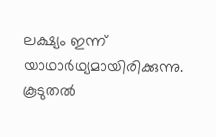ലക്ഷ്യം ഇന്ന് യാഥാർഥ്യമായിരിക്കുന്നു.
കൂടുതൽ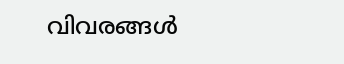വിവരങ്ങൾ